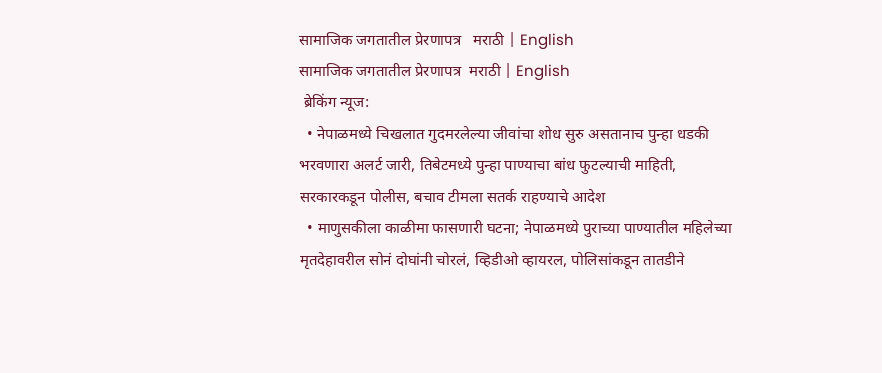सामाजिक जगतातील प्रेरणापत्र   मराठी | English
सामाजिक जगतातील प्रेरणापत्र  मराठी | English
 ब्रेकिंग न्यूज:
  • नेपाळमध्ये चिखलात गुदमरलेल्या जीवांचा शोध सुरु असतानाच पुन्हा धडकी भरवणारा अलर्ट जारी, तिबेटमध्ये पुन्हा पाण्याचा बांध फुटल्याची माहिती, सरकारकडून पोलीस, बचाव टीमला सतर्क राहण्याचे आदेश
  • माणुसकीला काळीमा फासणारी घटना; नेपाळमध्ये पुराच्या पाण्यातील महिलेच्या मृतदेहावरील सोनं दोघांनी चोरलं, व्हिडीओ व्हायरल, पोलिसांकडून तातडीने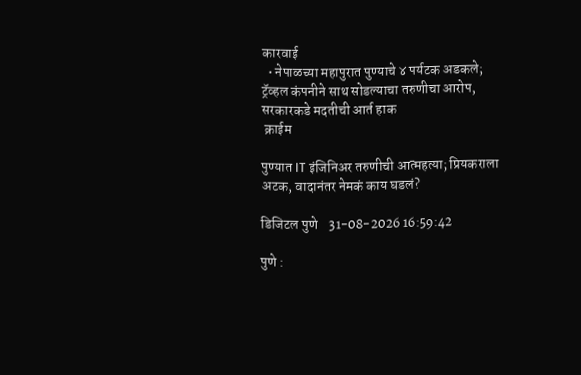कारवाई
  • नेपाळच्या महापुरात पुण्याचे ४ पर्यटक अडकले; ट्रॅव्हल कंपनीने साथ सोडल्याचा तरुणीचा आरोप, सरकारकडे मदतीची आर्त हाक
 क्राईम

पुण्यात IT इंजिनिअर तरुणीची आत्महत्या; प्रियकराला अटक, वादानंतर नेमकं काय घडलं?

डिजिटल पुणे    31-08-2026 16:59:42

पुणे :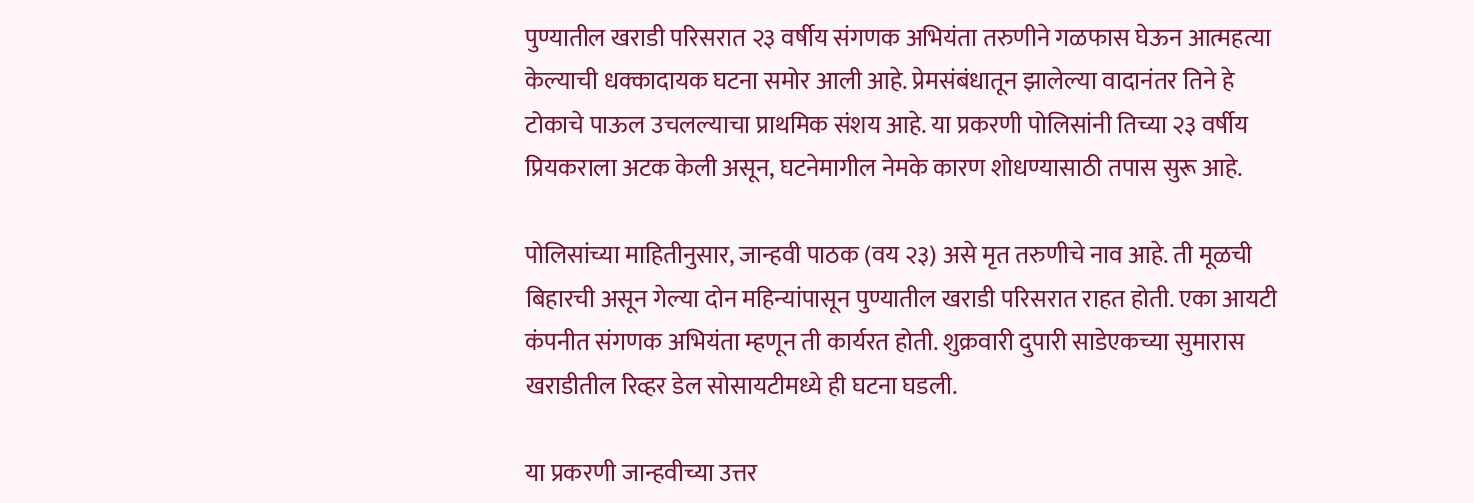पुण्यातील खराडी परिसरात २३ वर्षीय संगणक अभियंता तरुणीने गळफास घेऊन आत्महत्या केल्याची धक्कादायक घटना समोर आली आहे. प्रेमसंबंधातून झालेल्या वादानंतर तिने हे टोकाचे पाऊल उचलल्याचा प्राथमिक संशय आहे. या प्रकरणी पोलिसांनी तिच्या २३ वर्षीय प्रियकराला अटक केली असून, घटनेमागील नेमके कारण शोधण्यासाठी तपास सुरू आहे.

पोलिसांच्या माहितीनुसार, जान्हवी पाठक (वय २३) असे मृत तरुणीचे नाव आहे. ती मूळची बिहारची असून गेल्या दोन महिन्यांपासून पुण्यातील खराडी परिसरात राहत होती. एका आयटी कंपनीत संगणक अभियंता म्हणून ती कार्यरत होती. शुक्रवारी दुपारी साडेएकच्या सुमारास खराडीतील रिव्हर डेल सोसायटीमध्ये ही घटना घडली.

या प्रकरणी जान्हवीच्या उत्तर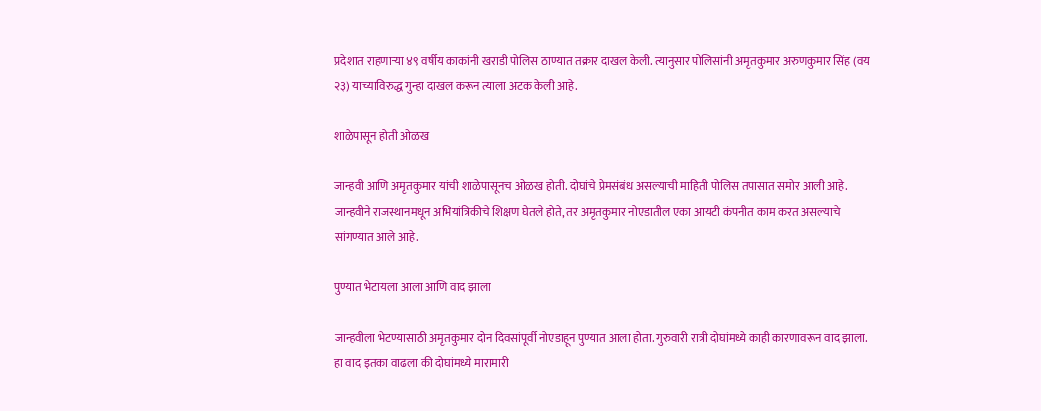प्रदेशात राहणाऱ्या ४९ वर्षीय काकांनी खराडी पोलिस ठाण्यात तक्रार दाखल केली. त्यानुसार पोलिसांनी अमृतकुमार अरुणकुमार सिंह (वय २३) याच्याविरुद्ध गुन्हा दाखल करून त्याला अटक केली आहे.

शाळेपासून होती ओळख

जान्हवी आणि अमृतकुमार यांची शाळेपासूनच ओळख होती. दोघांचे प्रेमसंबंध असल्याची माहिती पोलिस तपासात समोर आली आहे. जान्हवीने राजस्थानमधून अभियांत्रिकीचे शिक्षण घेतले होते, तर अमृतकुमार नोएडातील एका आयटी कंपनीत काम करत असल्याचे सांगण्यात आले आहे.

पुण्यात भेटायला आला आणि वाद झाला

जान्हवीला भेटण्यासाठी अमृतकुमार दोन दिवसांपूर्वी नोएडाहून पुण्यात आला होता. गुरुवारी रात्री दोघांमध्ये काही कारणावरून वाद झाला. हा वाद इतका वाढला की दोघांमध्ये मारामारी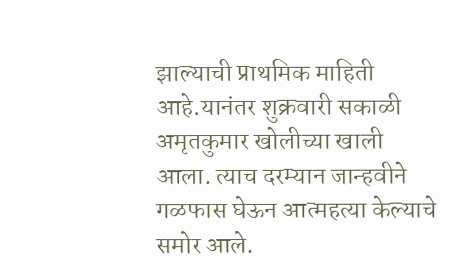झाल्याची प्राथमिक माहिती आहे.यानंतर शुक्रवारी सकाळी अमृतकुमार खोलीच्या खाली आला. त्याच दरम्यान जान्हवीने गळफास घेऊन आत्महत्या केल्याचे समोर आले.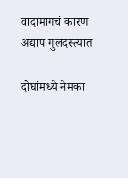वादामागचं कारण अद्याप गुलदस्त्यात

दोघांमध्ये नेमका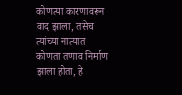कोणत्या कारणावरून वाद झाला, तसेच त्यांच्या नात्यात कोणता तणाव निर्माण झाला होता, हे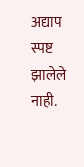अद्याप स्पष्ट झालेले नाही.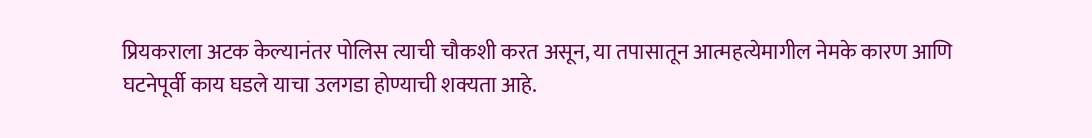प्रियकराला अटक केल्यानंतर पोलिस त्याची चौकशी करत असून, या तपासातून आत्महत्येमागील नेमके कारण आणि घटनेपूर्वी काय घडले याचा उलगडा होण्याची शक्यता आहे.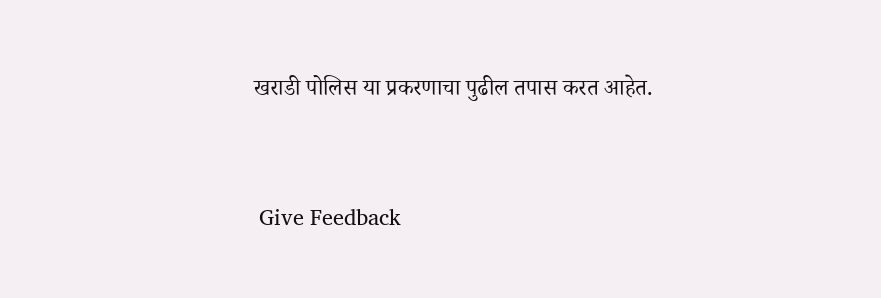खराडी पोलिस या प्रकरणाचा पुढील तपास करत आहेत.


 Give Feedback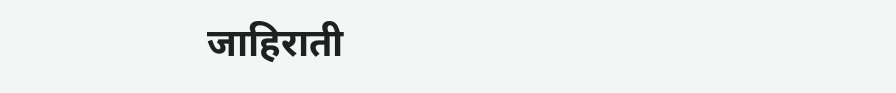जाहिराती